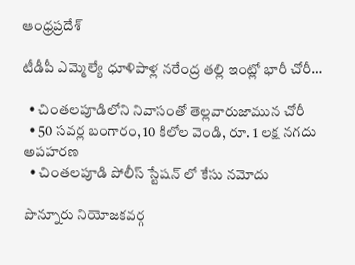ఆంధ్రప్రదేశ్

టీడీపీ ఎమ్మెల్యే ధూళిపాళ్ల నరేంద్ర తల్లి ఇంట్లో భారీ చోరీ…

  • చింతలపూడిలోని నివాసంతో తెల్లవారుజామున చోరీ
  • 50 సవర్ల బంగారం, 10 కిలోల వెండి, రూ. 1 లక్ష నగదు అపహరణ
  • చింతలపూడి పోలీస్ స్టేషన్ లో కేసు నమోదు

పొన్నూరు నియోజకవర్గ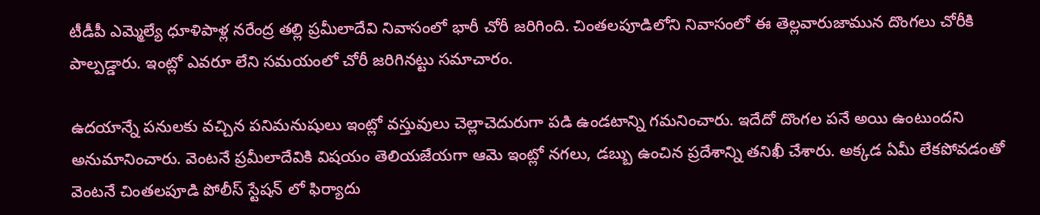టీడీపీ ఎమ్మెల్యే ధూళిపాళ్ల నరేంద్ర తల్లి ప్రమీలాదేవి నివాసంలో భారీ చోరీ జరిగింది. చింతలపూడిలోని నివాసంలో ఈ తెల్లవారుజామున దొంగలు చోరీకి పాల్పడ్డారు. ఇంట్లో ఎవరూ లేని సమయంలో చోరీ జరిగినట్టు సమాచారం.

ఉదయాన్నే పనులకు వచ్చిన పనిమనుషులు ఇంట్లో వస్తువులు చెల్లాచెదురుగా పడి ఉండటాన్ని గమనించారు. ఇదేదో దొంగల పనే అయి ఉంటుందని అనుమానించారు. వెంటనే ప్రమీలాదేవికి విషయం తెలియజేయగా ఆమె ఇంట్లో నగలు, డబ్బు ఉంచిన ప్రదేశాన్ని తనిఖీ చేశారు. అక్కడ ఏమీ లేకపోవడంతో వెంటనే చింతలపూడి పోలీస్ స్టేషన్‌ లో ఫిర్యాదు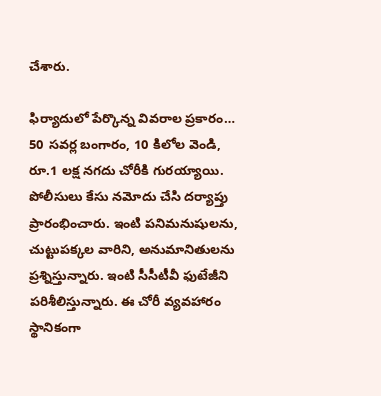చేశారు.

ఫిర్యాదులో పేర్కొన్న వివరాల ప్రకారం… 50 సవర్ల బంగారం, 10 కిలోల వెండి, రూ.1 లక్ష నగదు చోరీకి గురయ్యాయి. పోలీసులు కేసు నమోదు చేసి దర్యాప్తు ప్రారంభించారు. ఇంటి పనిమనుషులను, చుట్టుపక్కల వారిని, అనుమానితులను ప్రశ్నిస్తున్నారు. ఇంటి సీసీటీవీ ఫుటేజీని పరిశీలిస్తున్నారు. ఈ చోరీ వ్యవహారం స్థానికంగా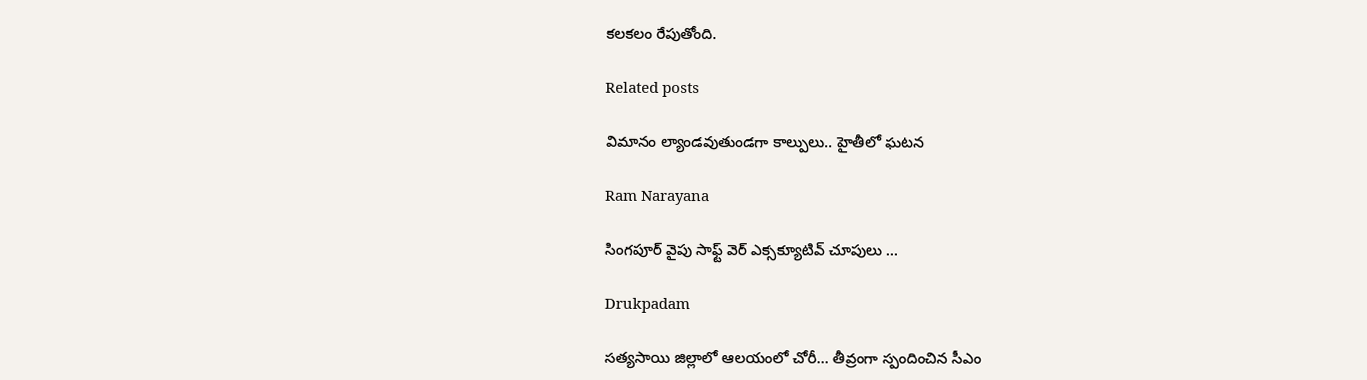కలకలం రేపుతోంది.

Related posts

విమానం ల్యాండవుతుండగా కాల్పులు.. హైతీలో ఘటన

Ram Narayana

సింగపూర్ వైపు సాఫ్ట్ వెర్ ఎక్సక్యూటివ్ చూపులు …

Drukpadam

సత్యసాయి జిల్లాలో ఆలయంలో చోరీ… తీవ్రంగా స్పందించిన సీఎం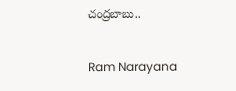చంద్రబాబు..

Ram Narayana